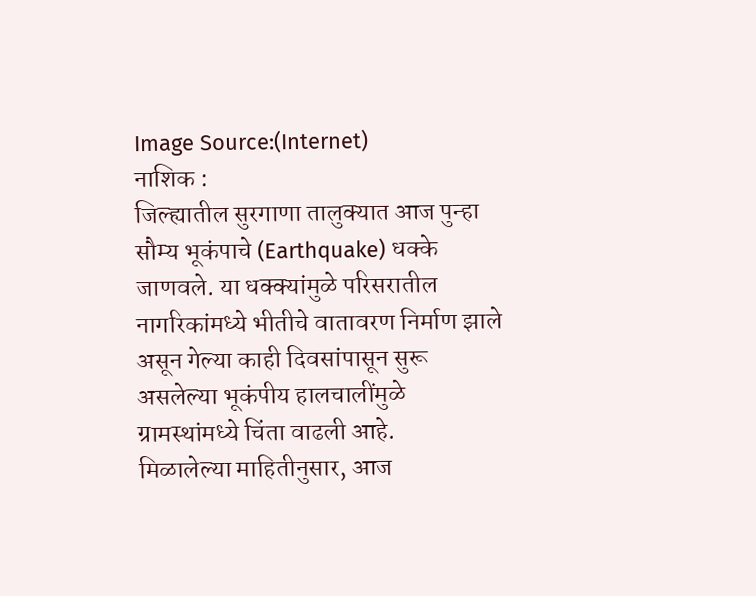Image Source:(Internet)
नाशिक :
जिल्ह्यातील सुरगाणा तालुक्यात आज पुन्हा सौम्य भूकंपाचे (Earthquake) धक्के जाणवले. या धक्क्यांमुळे परिसरातील नागरिकांमध्ये भीतीचे वातावरण निर्माण झाले असून गेल्या काही दिवसांपासून सुरू असलेल्या भूकंपीय हालचालींमुळे ग्रामस्थांमध्ये चिंता वाढली आहे.
मिळालेल्या माहितीनुसार, आज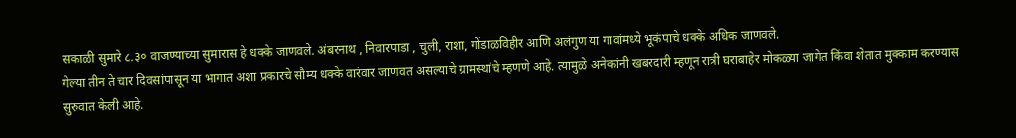सकाळी सुमारे ८.३० वाजण्याच्या सुमारास हे धक्के जाणवले. अंबरनाथ , निवारपाडा , चुली, राशा, गोंडाळविहीर आणि अलंगुण या गावांमध्ये भूकंपाचे धक्के अधिक जाणवले.
गेल्या तीन ते चार दिवसांपासून या भागात अशा प्रकारचे सौम्य धक्के वारंवार जाणवत असल्याचे ग्रामस्थांचे म्हणणे आहे. त्यामुळे अनेकांनी खबरदारी म्हणून रात्री घराबाहेर मोकळ्या जागेत किंवा शेतात मुक्काम करण्यास सुरुवात केली आहे.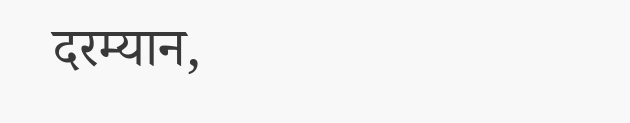दरम्यान,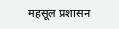महसूल प्रशासन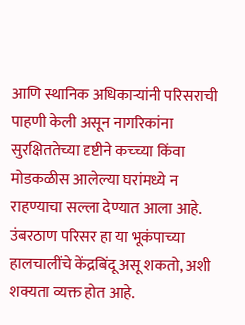आणि स्थानिक अधिकाऱ्यांनी परिसराची पाहणी केली असून नागरिकांना सुरक्षिततेच्या दृष्टीने कच्च्या किंवा मोडकळीस आलेल्या घरांमध्ये न राहण्याचा सल्ला देण्यात आला आहे.
उंबरठाण परिसर हा या भूकंपाच्या हालचालींचे केंद्रबिंदू असू शकतो, अशी शक्यता व्यक्त होत आहे.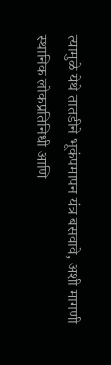त्यामुळे येथे तातडीने भूकंपमापन यंत्र बसवावे, अशी मागणी स्थानिक लोकप्रतिनिधी आणि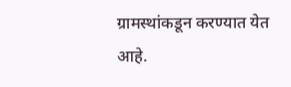ग्रामस्थांकडून करण्यात येत आहे.